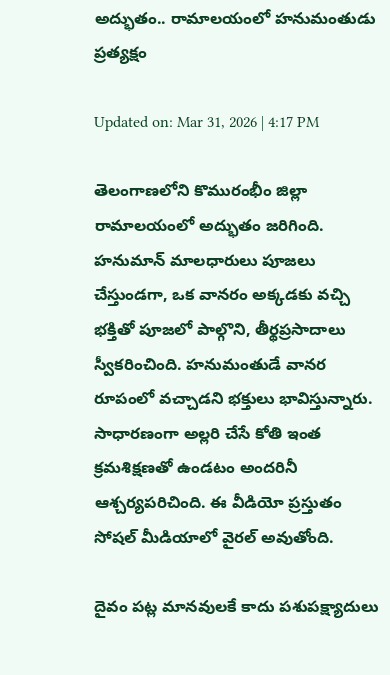అద్భుతం.. రామాలయంలో హనుమంతుడు ప్రత్యక్షం

Updated on: Mar 31, 2026 | 4:17 PM

తెలంగాణలోని కొమురంభీం జిల్లా రామాలయంలో అద్భుతం జరిగింది. హనుమాన్ మాలధారులు పూజలు చేస్తుండగా, ఒక వానరం అక్కడకు వచ్చి భక్తితో పూజలో పాల్గొని, తీర్థప్రసాదాలు స్వీకరించింది. హనుమంతుడే వానర రూపంలో వచ్చాడని భక్తులు భావిస్తున్నారు. సాధారణంగా అల్లరి చేసే కోతి ఇంత క్రమశిక్షణతో ఉండటం అందరినీ ఆశ్చర్యపరిచింది. ఈ వీడియో ప్రస్తుతం సోషల్ మీడియాలో వైరల్ అవుతోంది.

దైవం పట్ల మానవులకే కాదు పశుపక్ష్యాదులు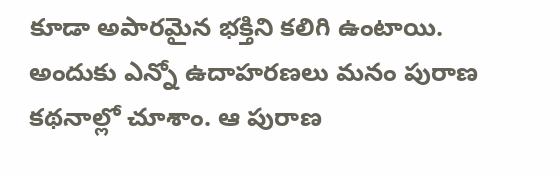కూడా అపారమైన భక్తిని కలిగి ఉంటాయి. అందుకు ఎన్నో ఉదాహరణలు మనం పురాణ కథనాల్లో చూశాం. ఆ పురాణ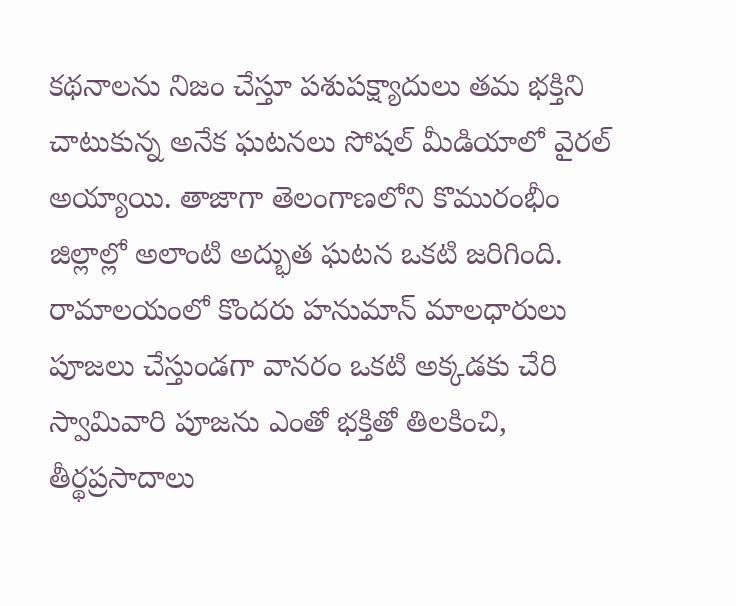కథనాలను నిజం చేస్తూ పశుపక్ష్యాదులు తమ భక్తిని చాటుకున్న అనేక ఘటనలు సోషల్‌ మీడియాలో వైరల్‌ అయ్యాయి. తాజాగా తెలంగాణలోని కొమురంభీం జిల్లాల్లో అలాంటి అద్భుత ఘటన ఒకటి జరిగింది. రామాలయంలో కొందరు హనుమాన్ మాలధారులు పూజలు చేస్తుండగా వానరం ఒకటి అక్కడకు చేరి స్వామివారి పూజను ఎంతో భక్తితో తిలకించి, తీర్థప్రసాదాలు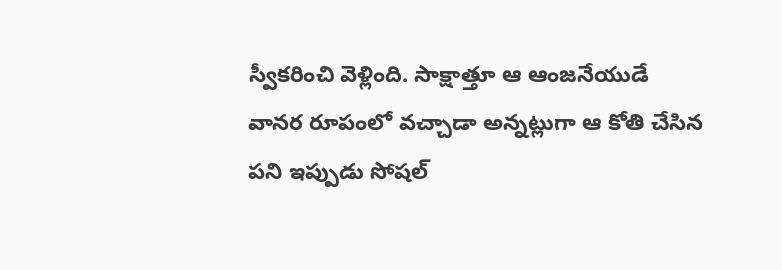స్వీకరించి వెళ్లింది. సాక్షాత్తూ ఆ ఆంజనేయుడే వానర రూపంలో వచ్చాడా అన్నట్లుగా ఆ కోతి చేసిన పని ఇప్పుడు సోషల్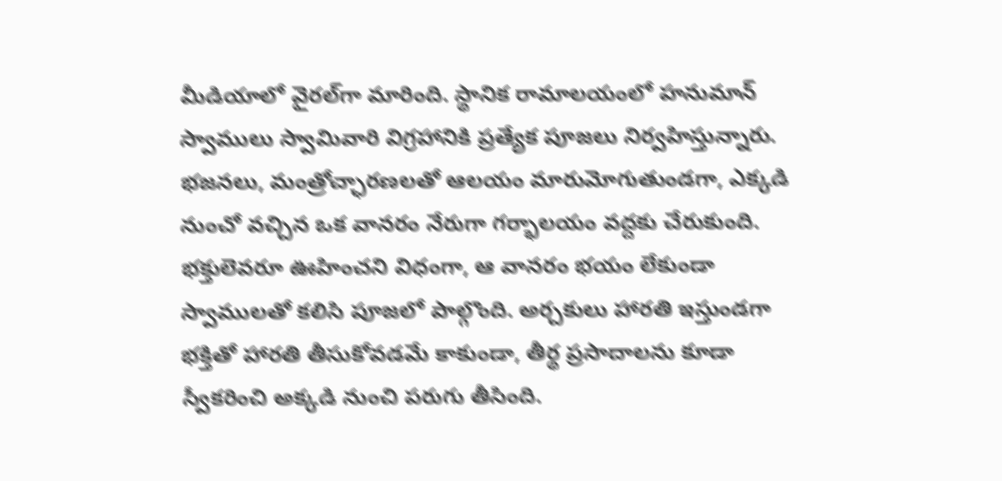మీడియాలో వైరల్‌గా మారింది. స్థానిక రామాలయంలో హనుమాన్ స్వాములు స్వామివారి విగ్రహానికి ప్రత్యేక పూజలు నిర్వహిస్తున్నారు. భజనలు, మంత్రోచ్ఛారణలతో ఆలయం మారుమోగుతుండగా, ఎక్కడి నుంచో వచ్చిన ఒక వానరం నేరుగా గర్భాలయం వద్దకు చేరుకుంది. భక్తులెవరూ ఊహించని విధంగా, ఆ వానరం భయం లేకుండా స్వాములతో కలిసి పూజలో పాల్గొంది. అర్చకులు హారతి ఇస్తుండగా భక్తితో హారతి తీసుకోవడమే కాకుండా, తీర్థ ప్రసాదాలను కూడా స్వీకరించి అక్కడి నుంచి పరుగు తీసింది.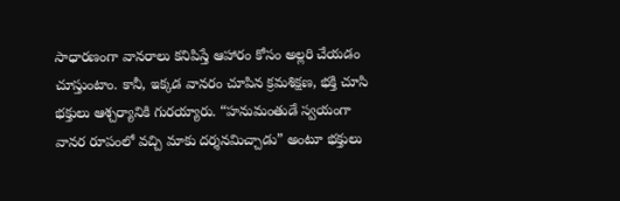సాధారణంగా వానరాలు కనిపిస్తే ఆహారం కోసం అల్లరి చేయడం చూస్తుంటాం. కానీ, ఇక్కడ వానరం చూపిన క్రమశిక్షణ, భక్తి చూసి భక్తులు ఆశ్చర్యానికి గురయ్యారు. “హనుమంతుడే స్వయంగా వానర రూపంలో వచ్చి మాకు దర్శనమిచ్చాడు” అంటూ భక్తులు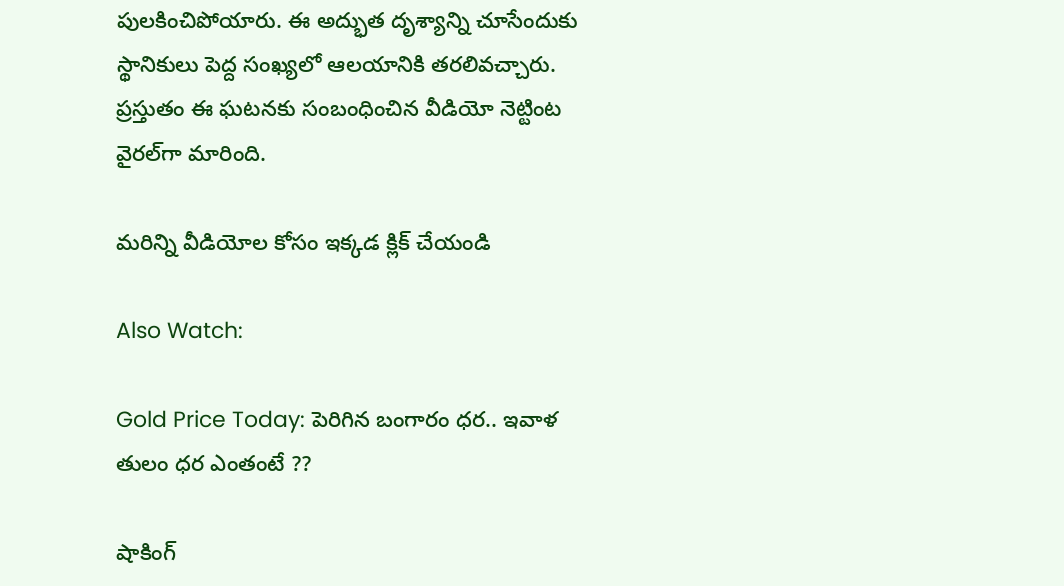పులకించిపోయారు. ఈ అద్భుత దృశ్యాన్ని చూసేందుకు స్థానికులు పెద్ద సంఖ్యలో ఆలయానికి తరలివచ్చారు. ప్రస్తుతం ఈ ఘటనకు సంబంధించిన వీడియో నెట్టింట వైరల్‌గా మారింది.

మరిన్ని వీడియోల కోసం ఇక్కడ క్లిక్ చేయండి

Also Watch:

Gold Price Today: పెరిగిన బంగారం ధర.. ఇవాళ తులం ధర ఎంతంటే ??

షాకింగ్‌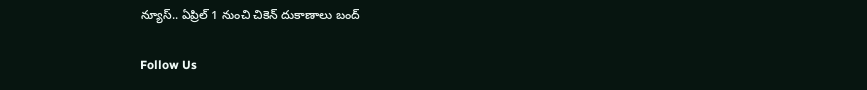న్యూస్‌.. ఏప్రిల్ 1 నుంచి చికెన్ దుకాణాలు బంద్‌

Follow Us